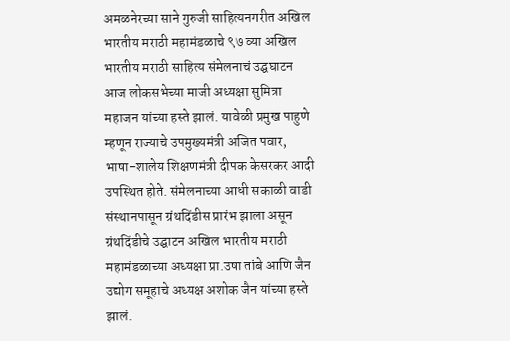अमळनेरच्या साने गुरुजी साहित्यनगरीत अखिल भारतीय मराठी महामंडळाचे ९७ व्या अखिल भारतीय मराठी साहित्य संमेलनाचं उद्घघाटन आज लोकसभेच्या माजी अध्यक्षा सुमित्रा महाजन यांच्या हस्ते झालं. यावेळी प्रमुख पाहुणे म्हणून राज्याचे उपमुख्यमंत्री अजित पवार, भाषा-शालेय शिक्षणमंत्री दीपक केसरकर आदी उपस्थित होते. संमेलनाच्या आधी सकाळी वाडी संस्थानपासून ग्रंथदिंडीस प्रारंभ झाला असून ग्रंथदिंडीचे उद्घाटन अखिल भारतीय मराठी महामंडळाच्या अध्यक्षा प्रा.उषा तांबे आणि जैन उद्योग समूहाचे अध्यक्ष अशोक जैन यांच्या हस्ते झालं.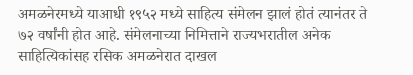अमळनेरमध्ये याआधी १९५२ मध्ये साहित्य संमेलन झालं होतं त्यानंतर ते ७२ वर्षांनी होत आहे. संमेलनाच्या निमित्ताने राज्यभरातील अनेक साहित्यिकांसह रसिक अमळनेरात दाखल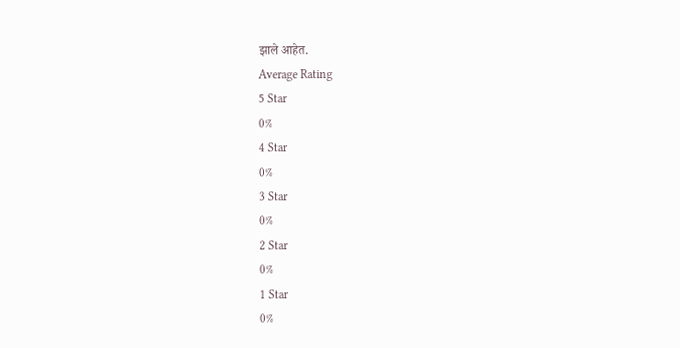झाले आहेत.
Average Rating
5 Star
0%
4 Star
0%
3 Star
0%
2 Star
0%
1 Star
0%